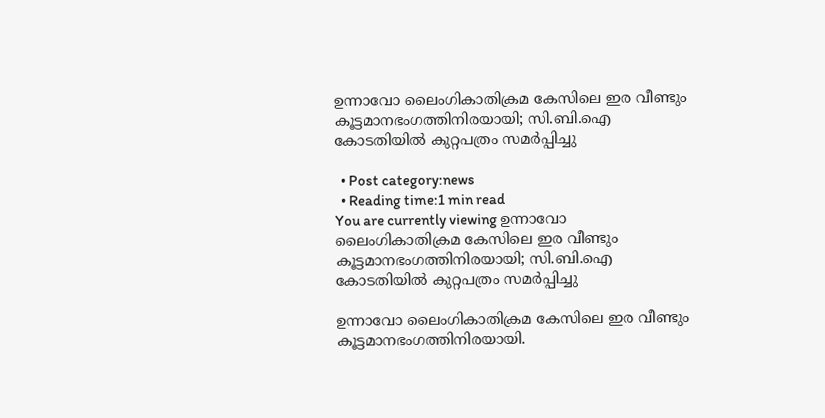ഉന്നാവോ ലൈംഗികാതിക്രമ കേസിലെ ഇര വീണ്ടും കൂട്ടമാനഭംഗത്തിനിരയായി; സി.ബി.ഐ കോടതിയില്‍ കുറ്റപത്രം സമര്‍പ്പിച്ചു

  • Post category:news
  • Reading time:1 min read
You are currently viewing ഉന്നാവോ ലൈംഗികാതിക്രമ കേസിലെ ഇര വീണ്ടും കൂട്ടമാനഭംഗത്തിനിരയായി; സി.ബി.ഐ കോടതിയില്‍ കുറ്റപത്രം സമര്‍പ്പിച്ചു

ഉന്നാവോ ലൈംഗികാതിക്രമ കേസിലെ ഇര വീണ്ടും കൂട്ടമാനഭംഗത്തിനിരയായി.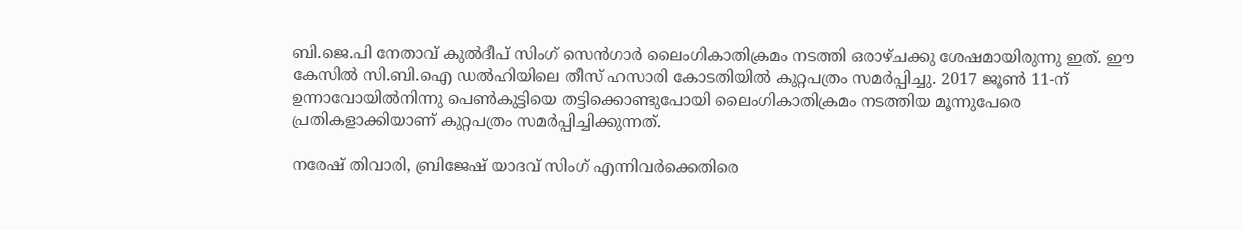ബി.ജെ.പി നേതാവ് കുല്‍ദീപ് സിംഗ് സെന്‍ഗാര്‍ ലൈംഗികാതിക്രമം നടത്തി ഒരാഴ്ചക്കു ശേഷമായിരുന്നു ഇത്. ഈ കേസില്‍ സി.ബി.ഐ ഡല്‍ഹിയിലെ തീസ് ഹസാരി കോടതിയില്‍ കുറ്റപത്രം സമര്‍പ്പിച്ചു. 2017 ജൂണ്‍ 11-ന് ഉന്നാവോയില്‍നിന്നു പെണ്‍കുട്ടിയെ തട്ടിക്കൊണ്ടുപോയി ലൈംഗികാതിക്രമം നടത്തിയ മൂന്നുപേരെ പ്രതികളാക്കിയാണ് കുറ്റപത്രം സമര്‍പ്പിച്ചിക്കുന്നത്.

നരേഷ് തിവാരി, ബ്രിജേഷ് യാദവ് സിംഗ് എന്നിവര്‍ക്കെതിരെ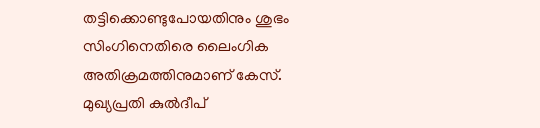തട്ടിക്കൊണ്ടുപോയതിനും ശുഭം സിംഗിനെതിരെ ലൈംഗിക അതിക്രമത്തിനുമാണ് കേസ്. മുഖ്യപ്രതി കുല്‍ദീപ്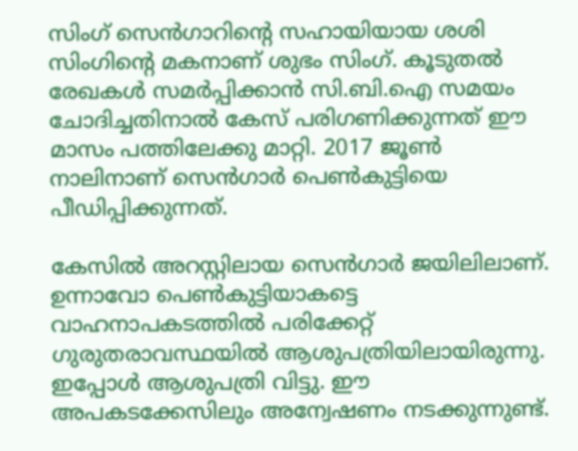സിംഗ് സെന്‍ഗാറിന്‍റെ സഹായിയായ ശശി സിംഗിന്‍റെ മകനാണ് ശുഭം സിംഗ്. കൂടുതല്‍ രേഖകള്‍ സമര്‍പ്പിക്കാന്‍ സി.ബി.ഐ സമയം ചോദിച്ചതിനാല്‍ കേസ് പരിഗണിക്കുന്നത് ഈ മാസം പത്തിലേക്കു മാറ്റി. 2017 ജൂണ്‍ നാലിനാണ് സെന്‍ഗാര്‍ പെണ്‍കുട്ടിയെ പീഡിപ്പിക്കുന്നത്.

കേസില്‍ അറസ്റ്റിലായ സെന്‍ഗാര്‍ ജയിലിലാണ്. ഉന്നാവോ പെണ്‍കുട്ടിയാകട്ടെ വാഹനാപകടത്തില്‍ പരിക്കേറ്റ് ഗുരുതരാവസ്ഥയില്‍ ആശുപത്രിയിലായിരുന്നു. ഇപ്പോള്‍ ആശുപത്രി വിട്ടു. ഈ അപകടക്കേസിലും അന്വേഷണം നടക്കുന്നുണ്ട്.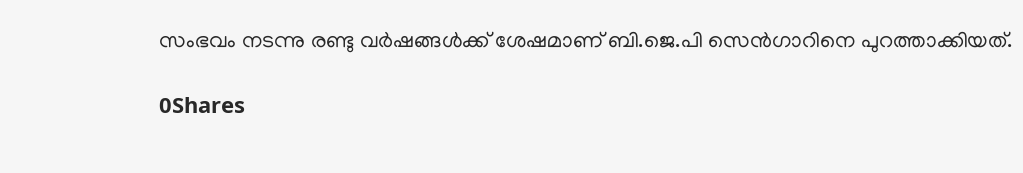സംഭവം നടന്നു രണ്ടു വര്‍ഷങ്ങള്‍ക്ക് ശേഷമാണ് ബി.ജെ.പി സെന്‍ഗാറിനെ പുറത്താക്കിയത്.

0Shares